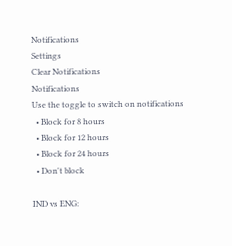Notifications
Settings
Clear Notifications
Notifications
Use the toggle to switch on notifications
  • Block for 8 hours
  • Block for 12 hours
  • Block for 24 hours
  • Don't block

IND vs ENG: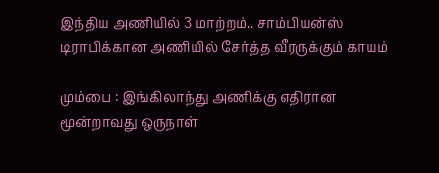இந்திய அணியில் 3 மாற்றம்.. சாம்பியன்ஸ் டிராபிக்கான அணியில் சேர்த்த வீரருக்கும் காயம்

மும்பை : இங்கிலாந்து அணிக்கு எதிரான மூன்றாவது ஒருநாள்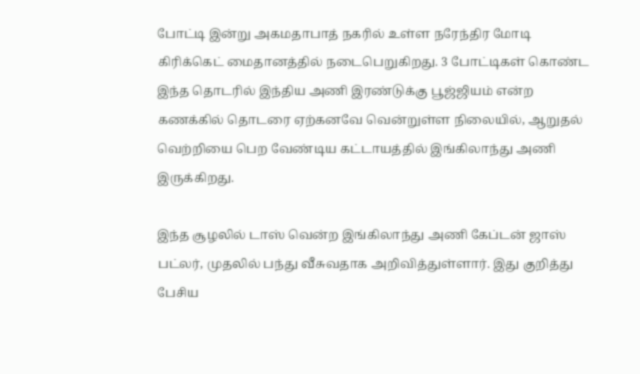போட்டி இன்று அகமதாபாத் நகரில் உள்ள நரேந்திர மோடி கிரிக்கெட் மைதானத்தில் நடைபெறுகிறது. 3 போட்டிகள் கொண்ட இந்த தொடரில் இந்திய அணி இரண்டுக்கு பூஜ்ஜியம் என்ற கணக்கில் தொடரை ஏற்கனவே வென்றுள்ள நிலையில், ஆறுதல் வெற்றியை பெற வேண்டிய கட்டாயத்தில் இங்கிலாந்து அணி இருக்கிறது.

இந்த சூழலில் டாஸ் வென்ற இங்கிலாந்து அணி கேப்டன் ஜாஸ் பட்லர், முதலில் பந்து வீசுவதாக அறிவித்துள்ளார். இது குறித்து பேசிய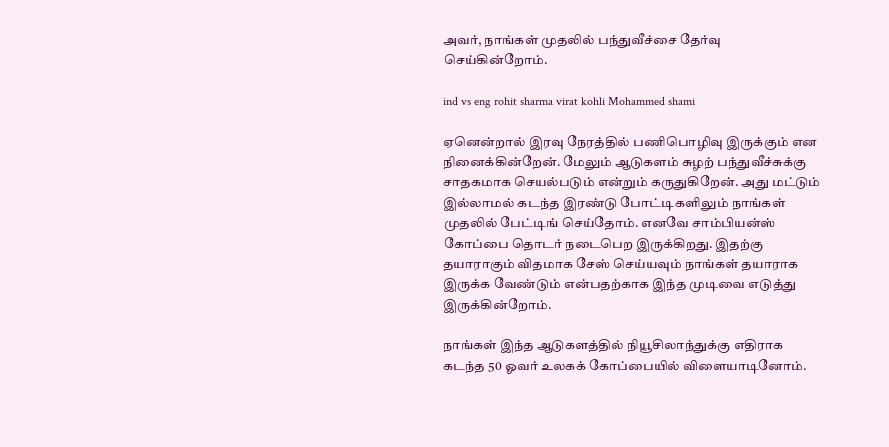அவர், நாங்கள் முதலில் பந்துவீச்சை தேர்வு செய்கின்றோம்.

ind vs eng rohit sharma virat kohli Mohammed shami

ஏனென்றால் இரவு நேரத்தில் பணிபொழிவு இருக்கும் என நினைக்கின்றேன். மேலும் ஆடுகளம் சுழற் பந்துவீச்சுக்கு சாதகமாக செயல்படும் என்றும் கருதுகிறேன். அது மட்டும் இல்லாமல் கடந்த இரண்டு போட்டிகளிலும் நாங்கள் முதலில் பேட்டிங் செய்தோம். எனவே சாம்பியன்ஸ் கோப்பை தொடர் நடைபெற இருக்கிறது. இதற்கு தயாராகும் விதமாக சேஸ் செய்யவும் நாங்கள் தயாராக இருக்க வேண்டும் என்பதற்காக இந்த முடிவை எடுத்து இருக்கின்றோம்.

நாங்கள் இந்த ஆடுகளத்தில் நியூசிலாந்துக்கு எதிராக கடந்த 50 ஓவர் உலகக் கோப்பையில் விளையாடினோம்.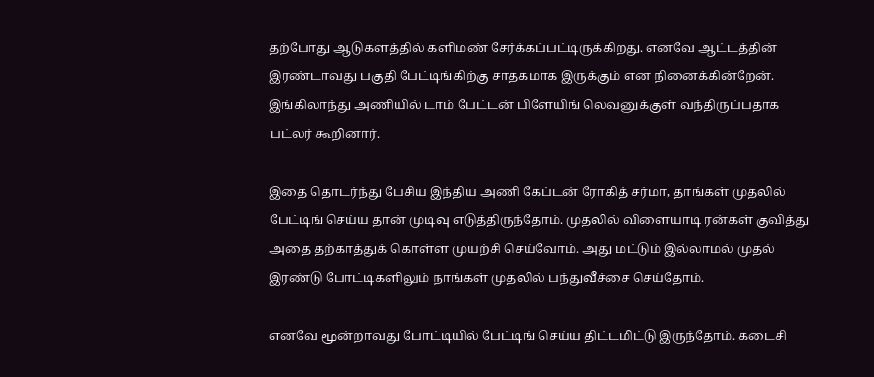தற்போது ஆடுகளத்தில் களிமண் சேர்க்கப்பட்டிருக்கிறது. எனவே ஆட்டத்தின் இரண்டாவது பகுதி பேட்டிங்கிற்கு சாதகமாக இருக்கும் என நினைக்கின்றேன். இங்கிலாந்து அணியில் டாம் பேட்டன் பிளேயிங் லெவனுக்குள் வந்திருப்பதாக பட்லர் கூறினார்.

இதை தொடர்ந்து பேசிய இந்திய அணி கேப்டன் ரோகித் சர்மா, தாங்கள் முதலில் பேட்டிங் செய்ய தான் முடிவு எடுத்திருந்தோம். முதலில் விளையாடி ரன்கள் குவித்து அதை தற்காத்துக் கொள்ள முயற்சி செய்வோம். அது மட்டும் இல்லாமல் முதல் இரண்டு போட்டிகளிலும் நாங்கள் முதலில் பந்துவீச்சை செய்தோம்.

எனவே மூன்றாவது போட்டியில் பேட்டிங் செய்ய திட்டமிட்டு இருந்தோம். கடைசி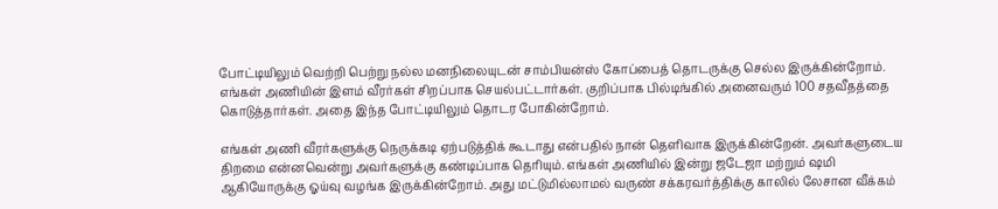போட்டியிலும் வெற்றி பெற்று நல்ல மனநிலையுடன் சாம்பியன்ஸ் கோப்பைத் தொடருக்கு செல்ல இருக்கின்றோம். எங்கள் அணியின் இளம் வீரர்கள் சிறப்பாக செயல்பட்டார்கள். குறிப்பாக பில்டிங்கில் அனைவரும் 100 சதவீதத்தை கொடுத்தார்கள். அதை இந்த போட்டியிலும் தொடர போகின்றோம்.

எங்கள் அணி வீரர்களுக்கு நெருக்கடி ஏற்படுத்திக் கூடாது என்பதில் நான் தெளிவாக இருக்கின்றேன். அவர்களுடைய திறமை என்னவென்று அவர்களுக்கு கண்டிப்பாக தெரியும். எங்கள் அணியில் இன்று ஜடேஜா மற்றும் ஷமி ஆகியோருக்கு ஓய்வு வழங்க இருக்கின்றோம். அது மட்டுமில்லாமல் வருண் சக்கரவர்த்திக்கு காலில் லேசான வீக்கம்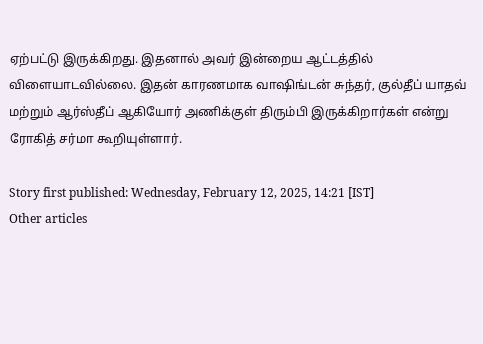ஏற்பட்டு இருக்கிறது. இதனால் அவர் இன்றைய ஆட்டத்தில் விளையாடவில்லை. இதன் காரணமாக வாஷிங்டன் சுந்தர், குல்தீப் யாதவ் மற்றும் ஆர்ஸ்தீப் ஆகியோர் அணிக்குள் திரும்பி இருக்கிறார்கள் என்று ரோகித் சர்மா கூறியுள்ளார்.

Story first published: Wednesday, February 12, 2025, 14:21 [IST]
Other articles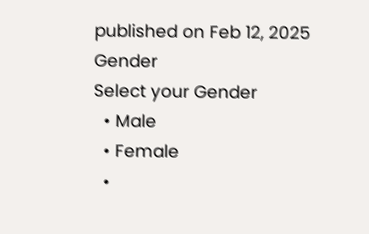published on Feb 12, 2025
Gender
Select your Gender
  • Male
  • Female
  •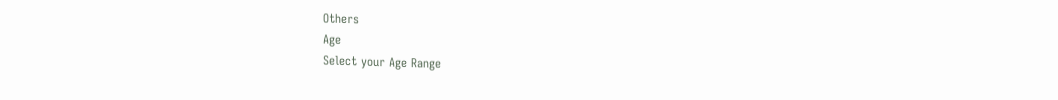Others
Age
Select your Age Range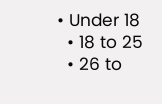• Under 18
  • 18 to 25
  • 26 to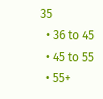35
  • 36 to 45
  • 45 to 55
  • 55+